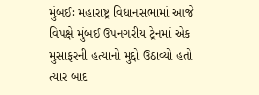મુંબઈઃ મહારાષ્ટ્ર વિધાનસભામાં આજે વિપક્ષે મુંબઈ ઉપનગરીય ટ્રેનમાં એક મુસાફરની હત્યાનો મુદ્દો ઉઠાવ્યો હતો ત્યાર બાદ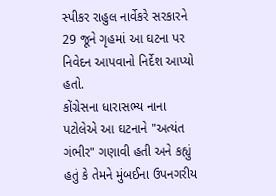સ્પીકર રાહુલ નાર્વેકરે સરકારને 29 જૂને ગૃહમાં આ ઘટના પર નિવેદન આપવાનો નિર્દેશ આપ્યો હતો.
કોંગ્રેસના ધારાસભ્ય નાના પટોલેએ આ ઘટનાને "અત્યંત ગંભીર" ગણાવી હતી અને કહ્યું હતું કે તેમને મુંબઈના ઉપનગરીય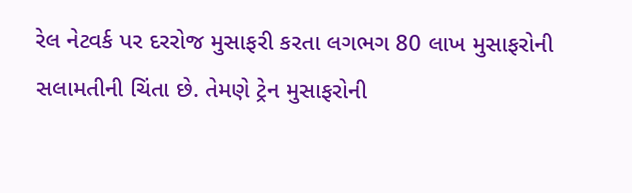રેલ નેટવર્ક પર દરરોજ મુસાફરી કરતા લગભગ 80 લાખ મુસાફરોની સલામતીની ચિંતા છે. તેમણે ટ્રેન મુસાફરોની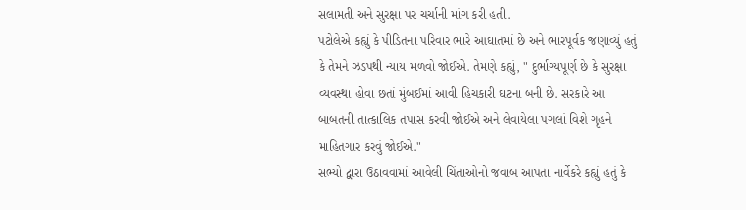સલામતી અને સુરક્ષા પર ચર્ચાની માંગ કરી હતી.
પટોલેએ કહ્યું કે પીડિતના પરિવાર ભારે આઘાતમાં છે અને ભારપૂર્વક જણાવ્યું હતું કે તેમને ઝડપથી ન્યાય મળવો જોઈએ. તેમણે કહ્યું, " દુર્ભાગ્યપૂર્ણ છે કે સુરક્ષા વ્યવસ્થા હોવા છતાં મુંબઈમાં આવી હિચકારી ઘટના બની છે. સરકારે આ બાબતની તાત્કાલિક તપાસ કરવી જોઈએ અને લેવાયેલા પગલાં વિશે ગૃહને માહિતગાર કરવું જોઈએ."
સભ્યો દ્વારા ઉઠાવવામાં આવેલી ચિંતાઓનો જવાબ આપતા નાર્વેકરે કહ્યું હતું કે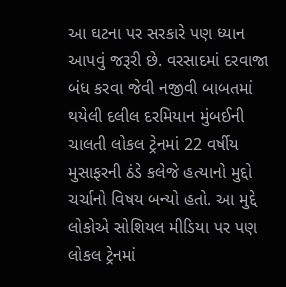આ ઘટના પર સરકારે પણ ધ્યાન આપવું જરૂરી છે. વરસાદમાં દરવાજા બંધ કરવા જેવી નજીવી બાબતમાં થયેલી દલીલ દરમિયાન મુંબઈની ચાલતી લોકલ ટ્રેનમાં 22 વર્ષીય મુસાફરની ઠંડે કલેજે હત્યાનો મુદ્દો ચર્ચાનો વિષય બન્યો હતો. આ મુદ્દે લોકોએ સોશિયલ મીડિયા પર પણ લોકલ ટ્રેનમાં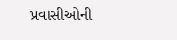પ્રવાસીઓની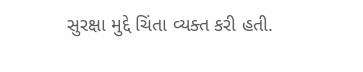સુરક્ષા મુદ્દે ચિંતા વ્યક્ત કરી હતી.